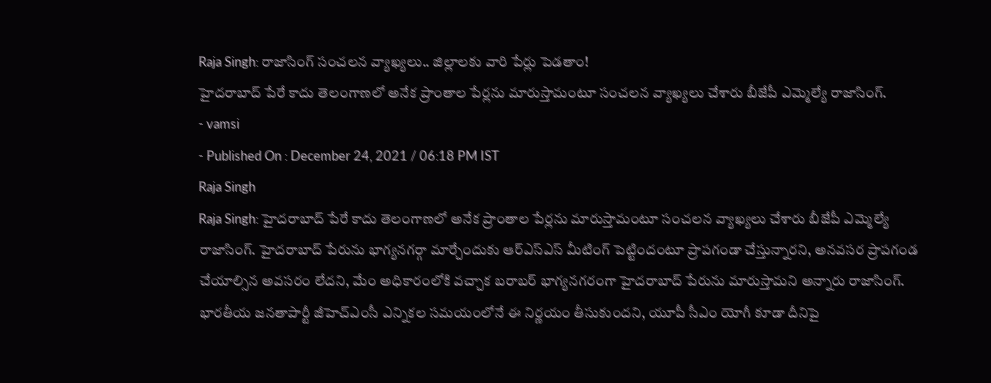Raja Singh: రాజాసింగ్ సంచలన వ్యాఖ్యలు.. జిల్లాలకు వారి పేర్లు పెడతాం!
హైదరాబాద్ పేరే కాదు తెలంగాణలో అనేక ప్రాంతాల పేర్లను మారుస్తామంటూ సంచలన వ్యాఖ్యలు చేశారు బీజేపీ ఎమ్మెల్యే రాజాసింగ్.
- vamsi
- Published On : December 24, 2021 / 06:18 PM IST
Raja Singh
Raja Singh: హైదరాబాద్ పేరే కాదు తెలంగాణలో అనేక ప్రాంతాల పేర్లను మారుస్తామంటూ సంచలన వ్యాఖ్యలు చేశారు బీజేపీ ఎమ్మెల్యే రాజాసింగ్. హైదరాబాద్ పేరును భాగ్యనగర్గా మార్చేందుకు ఆర్ఎస్ఎస్ మీటింగ్ పెట్టిందంటూ ప్రాపగండా చేస్తున్నారని, అనవసర ప్రాపగండ చేయాల్సిన అవసరం లేదని, మేం అధికారంలోకి వచ్చాక బరాబర్ భాగ్యనగరంగా హైదరాబాద్ పేరును మారుస్తామని అన్నారు రాజాసింగ్.
భారతీయ జనతాపార్టీ జీహెచ్ఎంసీ ఎన్నికల సమయంలోనే ఈ నిర్ణయం తీసుకుందని, యూపీ సీఎం యోగీ కూడా దీనిపై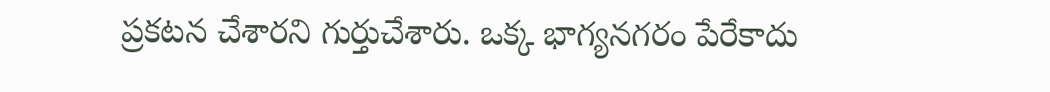ప్రకటన చేశారని గుర్తుచేశారు. ఒక్క భాగ్యనగరం పేరేకాదు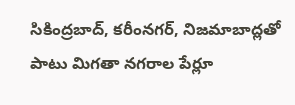సికింద్రబాద్, కరీంనగర్, నిజమాబాద్లతో పాటు మిగతా నగరాల పేర్లూ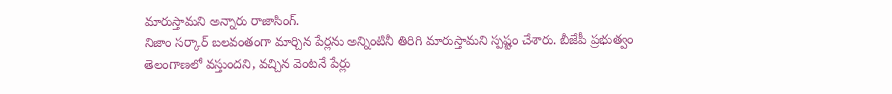మారుస్తామని అన్నారు రాజాసింగ్.
నిజాం సర్కార్ బలవంతంగా మార్చిన పేర్లను అన్నింటినీ తిరిగి మారుస్తామని స్పష్టం చేశారు. బీజేపీ ప్రభుత్వం తెలంగాణలో వస్తుందని, వచ్చిన వెంటనే పేర్లు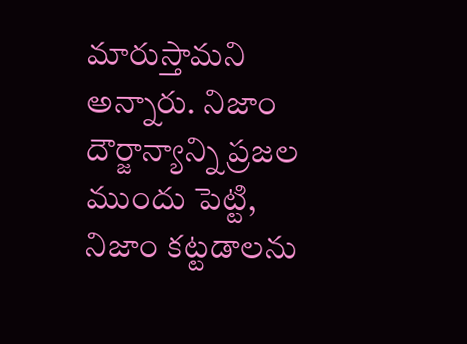మారుస్తామని అన్నారు. నిజాం దౌర్జాన్యాన్ని ప్రజల ముందు పెట్టి, నిజాం కట్టడాలను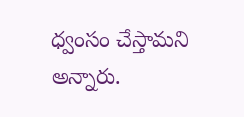ధ్వంసం చేస్తామని అన్నారు.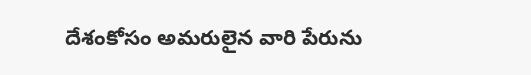దేశంకోసం అమరులైన వారి పేరును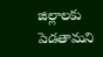జిల్లాలకు పెడతామని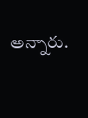అన్నారు.